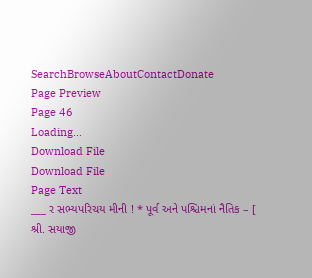SearchBrowseAboutContactDonate
Page Preview
Page 46
Loading...
Download File
Download File
Page Text
___ ર સભ્યપરિચય મીની ! * પૂર્વ અને પશ્ચિમનાં નૈતિક – [ શ્રી. સયાજી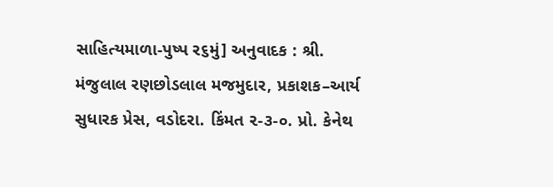સાહિત્યમાળા-પુષ્પ ર૬મું] અનુવાદક : શ્રી. મંજુલાલ રણછોડલાલ મજમુદાર, પ્રકાશક–આર્ય સુધારક પ્રેસ, વડોદરા. કિંમત ૨-૩-૦. પ્રો. કેનેથ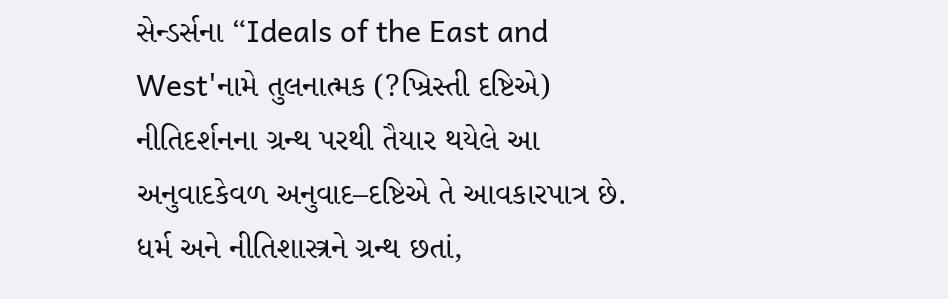સેન્ડર્સના “Ideals of the East and West'નામે તુલનાત્મક (?ખ્રિસ્તી દષ્ટિએ) નીતિદર્શનના ગ્રન્થ પરથી તૈયાર થયેલે આ અનુવાદકેવળ અનુવાદ–દષ્ટિએ તે આવકારપાત્ર છે. ધર્મ અને નીતિશાસ્ત્રને ગ્રન્થ છતાં,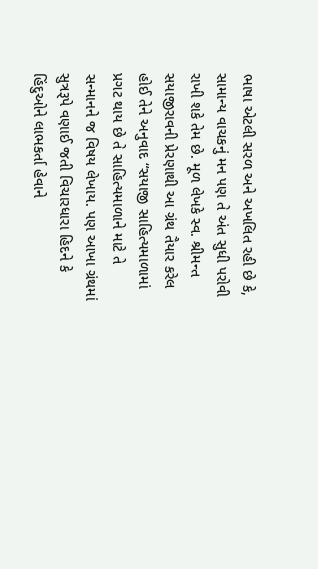ભાષા એટલી સરળ અને અખલિત રહી છે કે, સામાન્ય વાચકનું મન પણ તે અંત સુધી પરોવી રાખી શકે તેમ છે. મૂળ લેખકે સ્વ. શ્રીમન્ત સયાજીરાવની પ્રેરણાથી આ ગ્રંથ તૈયાર કરેલ હોઈ તેને અનુવાદ “સયાજી સાહિત્યમાળામાં પ્રગટ થાય છે તે સાહિત્યમાળાને માટે તે સન્માનને જ વિષય લેખાય. પણ આખા ગ્રંથમાં સુત્રરૂપે વણાઈ જતી વિચારધારા હિદને કે હિંદુઓને લાભકર્તા હેવાને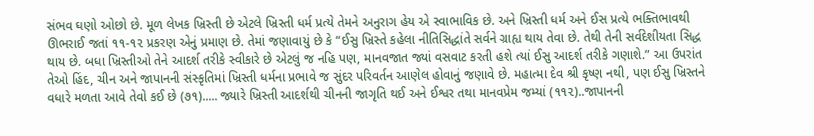સંભવ ઘણો ઓછો છે. મૂળ લેખક ખ્રિસ્તી છે એટલે ખ્રિસ્તી ધર્મ પ્રત્યે તેમને અનુરાગ હેય એ સ્વાભાવિક છે. અને ખ્રિસ્તી ધર્મ અને ઈસ પ્રત્યે ભક્તિભાવથી ઊભરાઈ જતાં ૧૧-૧૨ પ્રકરણ એનું પ્રમાણ છે. તેમાં જણાવાયું છે કે “ઈસુ ખ્રિસ્તે કહેલા નીતિસિદ્ધાંતે સર્વને ગ્રાહ્ય થાય તેવા છે. તેથી તેની સર્વદેશીયતા સિદ્ધ થાય છે. બધા ખ્રિસ્તીઓ તેને આદર્શ તરીકે સ્વીકારે છે એટલું જ નહિ પણ, માનવજાત જ્યાં વસવાટ કરતી હશે ત્યાં ઈસુ આદર્શ તરીકે ગણાશે.” આ ઉપરાંત તેઓ હિંદ, ચીન અને જાપાનની સંસ્કૃતિમાં ખ્રિસ્તી ધર્મના પ્રભાવે જ સુંદર પરિવર્તન આણેલ હોવાનું જણાવે છે. મહાત્મા દેવ શ્રી કૃષ્ણ નથી, પણ ઈસુ ખ્રિસ્તને વધારે મળતા આવે તેવો કઈ છે (૭૧)..... જ્યારે ખ્રિસ્તી આદર્શથી ચીનની જાગૃતિ થઈ અને ઈશ્વર તથા માનવપ્રેમ જમ્યાં (૧૧૨)..જાપાનની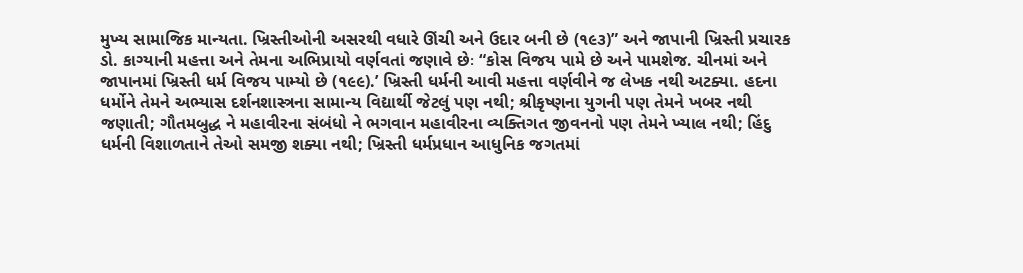મુખ્ય સામાજિક માન્યતા. ખ્રિસ્તીઓની અસરથી વધારે ઊંચી અને ઉદાર બની છે (૧૯૩)” અને જાપાની ખ્રિસ્તી પ્રચારક ડો. કાગ્યાની મહત્તા અને તેમના અભિપ્રાયો વર્ણવતાં જણાવે છેઃ “કોસ વિજય પામે છે અને પામશેજ. ચીનમાં અને જાપાનમાં ખ્રિસ્તી ધર્મ વિજય પામ્યો છે (૧૯૯).’ ખ્રિસ્તી ધર્મની આવી મહત્તા વર્ણવીને જ લેખક નથી અટક્યા. હદના ધર્મોને તેમને અભ્યાસ દર્શનશાસ્ત્રના સામાન્ય વિદ્યાર્થી જેટલું પણ નથી; શ્રીકૃષ્ણના યુગની પણ તેમને ખબર નથી જણાતી; ગૌતમબુદ્ધ ને મહાવીરના સંબંધો ને ભગવાન મહાવીરના વ્યક્તિગત જીવનનો પણ તેમને ખ્યાલ નથી; હિંદુ ધર્મની વિશાળતાને તેઓ સમજી શક્યા નથી; ખ્રિસ્તી ધર્મપ્રધાન આધુનિક જગતમાં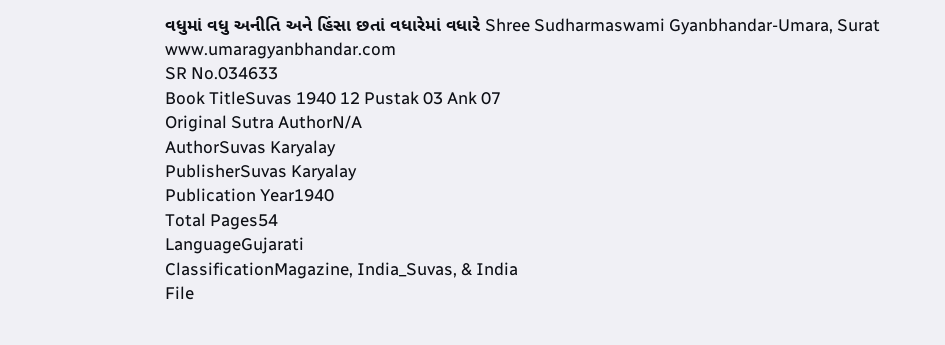વધુમાં વધુ અનીતિ અને હિંસા છતાં વધારેમાં વધારે Shree Sudharmaswami Gyanbhandar-Umara, Surat www.umaragyanbhandar.com
SR No.034633
Book TitleSuvas 1940 12 Pustak 03 Ank 07
Original Sutra AuthorN/A
AuthorSuvas Karyalay
PublisherSuvas Karyalay
Publication Year1940
Total Pages54
LanguageGujarati
ClassificationMagazine, India_Suvas, & India
File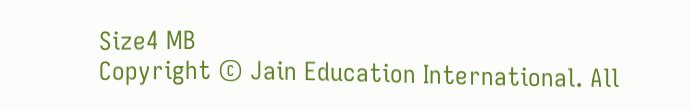Size4 MB
Copyright © Jain Education International. All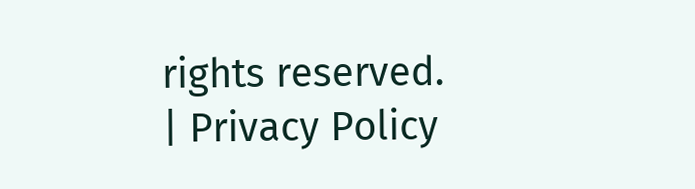rights reserved. | Privacy Policy